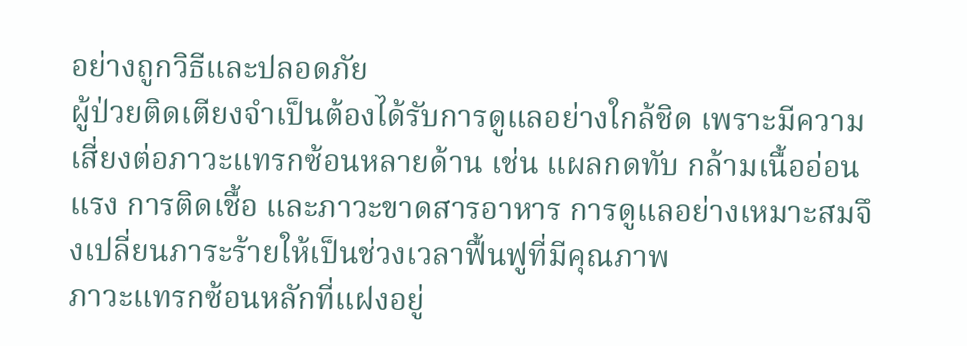อย่างถูกวิธีและปลอดภัย
ผู้ป่วยติดเตียงจำเป็นต้องได้รับการดูแลอย่างใกล้ชิด เพราะมีความเสี่ยงต่อภาวะแทรกซ้อนหลายด้าน เช่น แผลกดทับ กล้ามเนื้ออ่อนแรง การติดเชื้อ และภาวะขาดสารอาหาร การดูแลอย่างเหมาะสมจึงเปลี่ยนภาระร้ายให้เป็นช่วงเวลาฟื้นฟูที่มีคุณภาพ
ภาวะแทรกซ้อนหลักที่แฝงอยู่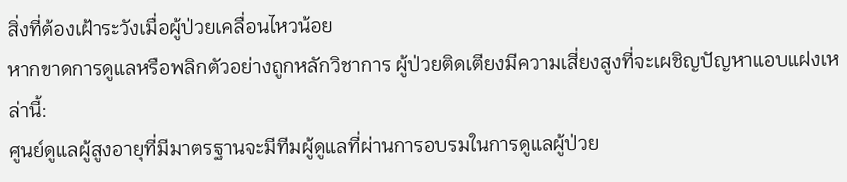สิ่งที่ต้องเฝ้าระวังเมื่อผู้ป่วยเคลื่อนไหวน้อย
หากขาดการดูแลหรือพลิกตัวอย่างถูกหลักวิชาการ ผู้ป่วยติดเตียงมีความเสี่ยงสูงที่จะเผชิญปัญหาแอบแฝงเหล่านี้:
ศูนย์ดูแลผู้สูงอายุที่มีมาตรฐานจะมีทีมผู้ดูแลที่ผ่านการอบรมในการดูแลผู้ป่วย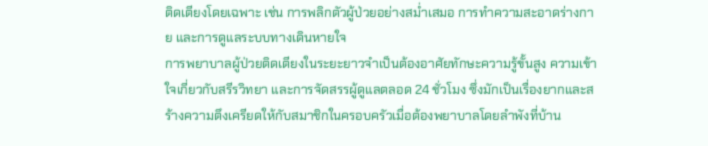ติดเตียงโดยเฉพาะ เช่น การพลิกตัวผู้ป่วยอย่างสม่ำเสมอ การทำความสะอาดร่างกาย และการดูแลระบบทางเดินหายใจ
การพยาบาลผู้ป่วยติดเตียงในระยะยาวจำเป็นต้องอาศัยทักษะความรู้ขั้นสูง ความเข้าใจเกี่ยวกับสรีรวิทยา และการจัดสรรผู้ดูแลตลอด 24 ชั่วโมง ซึ่งมักเป็นเรื่องยากและสร้างความตึงเครียดให้กับสมาชิกในครอบครัวเมื่อต้องพยาบาลโดยลำพังที่บ้าน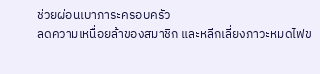ช่วยผ่อนเบาภาระครอบครัว
ลดความเหนื่อยล้าของสมาชิก และหลีกเลี่ยงภาวะหมดไฟข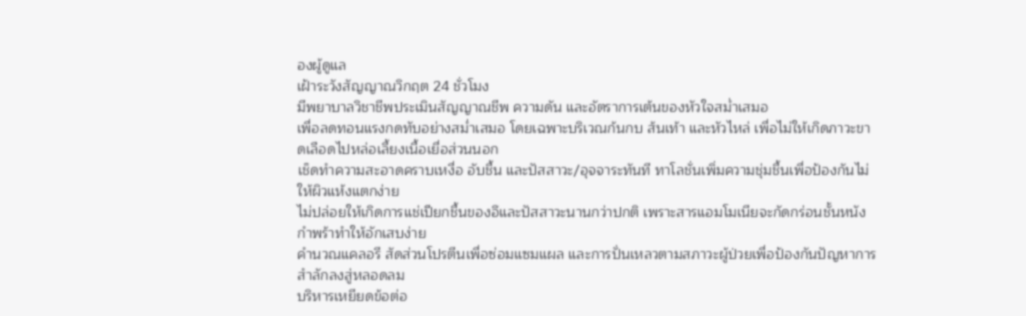องผู้ดูแล
เฝ้าระวังสัญญาณวิกฤต 24 ชั่วโมง
มีพยาบาลวิชาชีพประเมินสัญญาณชีพ ความดัน และอัตราการเต้นของหัวใจสม่ำเสมอ
เพื่อลดทอนแรงกดทับอย่างสม่ำเสมอ โดยเฉพาะบริเวณก้นกบ ส้นเท้า และหัวไหล่ เพื่อไม่ให้เกิดภาวะขาดเลือดไปหล่อเลี้ยงเนื้อเยื่อส่วนนอก
เช็ดทำความสะอาดคราบเหงื่อ อับชื้น และปัสสาวะ/อุจจาระทันที ทาโลชั่นเพิ่มความชุ่มชื้นเพื่อป้องกันไม่ให้ผิวแห้งแตกง่าย
ไม่ปล่อยให้เกิดการแช่เปียกชื้นของอึและปัสสาวะนานกว่าปกติ เพราะสารแอมโมเนียจะกัดกร่อนชั้นหนังกำพร้าทำให้อักเสบง่าย
คำนวณแคลอรี สัดส่วนโปรตีนเพื่อซ่อมแซมแผล และการปั่นเหลวตามสภาวะผู้ป่วยเพื่อป้องกันปัญหาการสำลักลงสู่หลอดลม
บริหารเหยียดข้อต่อ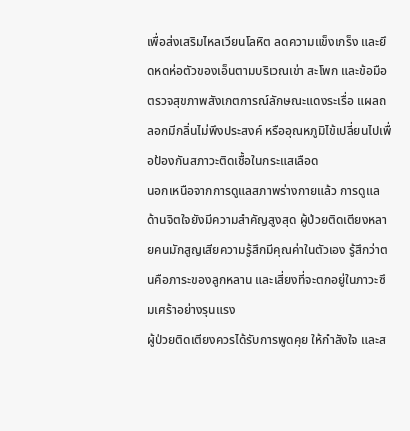เพื่อส่งเสริมไหลเวียนโลหิต ลดความแข็งเกร็ง และยึดหดห่อตัวของเอ็นตามบริเวณเข่า สะโพก และข้อมือ
ตรวจสุขภาพสังเกตการณ์ลักษณะแดงระเรื่อ แผลถลอกมีกลิ่นไม่พึงประสงค์ หรืออุณหภูมิไข้เปลี่ยนไปเพื่อป้องกันสภาวะติดเชื้อในกระแสเลือด
นอกเหนือจากการดูแลสภาพร่างกายแล้ว การดูแลด้านจิตใจยังมีความสำคัญสูงสุด ผู้ป่วยติดเตียงหลายคนมักสูญเสียความรู้สึกมีคุณค่าในตัวเอง รู้สึกว่าตนคือภาระของลูกหลาน และเสี่ยงที่จะตกอยู่ในภาวะซึมเศร้าอย่างรุนแรง
ผู้ป่วยติดเตียงควรได้รับการพูดคุย ให้กำลังใจ และส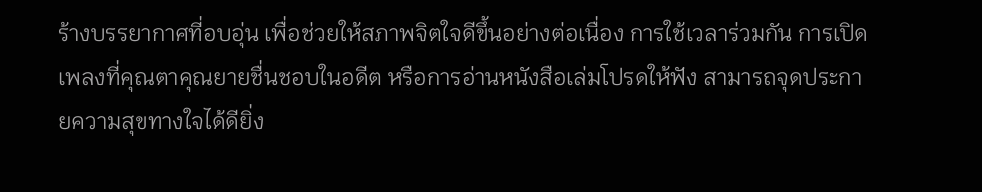ร้างบรรยากาศที่อบอุ่น เพื่อช่วยให้สภาพจิตใจดีขึ้นอย่างต่อเนื่อง การใช้เวลาร่วมกัน การเปิดเพลงที่คุณตาคุณยายชื่นชอบในอดีต หรือการอ่านหนังสือเล่มโปรดให้ฟัง สามารถจุดประกายความสุขทางใจได้ดียิ่ง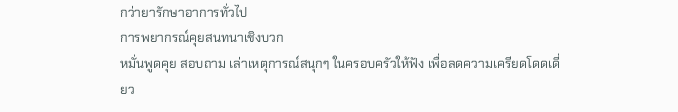กว่ายารักษาอาการทั่วไป
การพยากรณ์คุยสนทนาเชิงบวก
หมั่นพูดคุย สอบถาม เล่าเหตุการณ์สนุกๆ ในครอบครัวให้ฟัง เพื่อลดความเครียดโดดเดี่ยว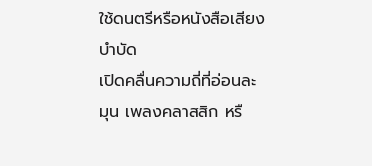ใช้ดนตรีหรือหนังสือเสียงบำบัด
เปิดคลื่นความถี่ที่อ่อนละมุน เพลงคลาสสิก หรื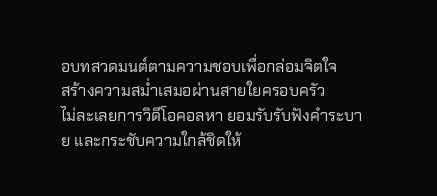อบทสวดมนต์ตามความชอบเพื่อกล่อมจิตใจ
สร้างความสม่ำเสมอผ่านสายใยครอบครัว
ไม่ละเลยการวิดีโอคอลหา ยอมรับรับฟังคำระบาย และกระชับความใกล้ชิดให้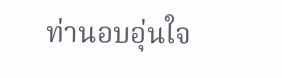ท่านอบอุ่นใจ